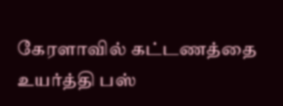கேரளாவில் கட்டணத்தை உயர்த்தி பஸ்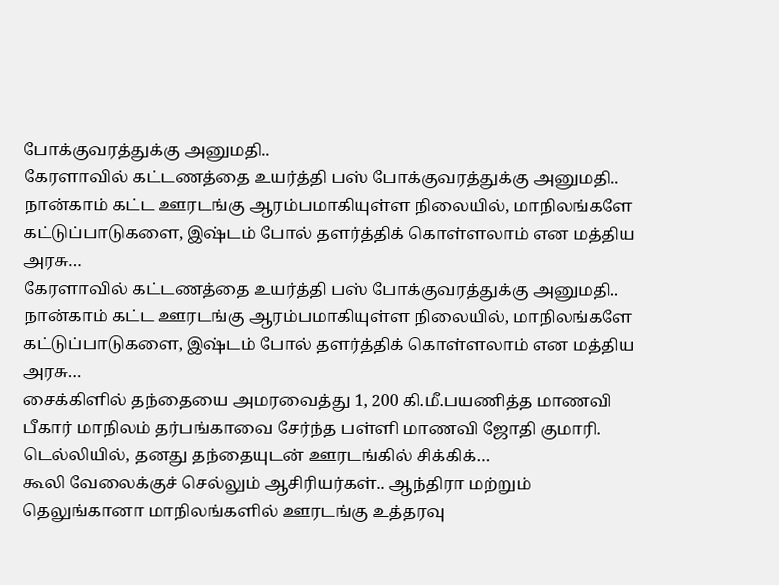போக்குவரத்துக்கு அனுமதி..
கேரளாவில் கட்டணத்தை உயர்த்தி பஸ் போக்குவரத்துக்கு அனுமதி.. நான்காம் கட்ட ஊரடங்கு ஆரம்பமாகியுள்ள நிலையில், மாநிலங்களே கட்டுப்பாடுகளை, இஷ்டம் போல் தளர்த்திக் கொள்ளலாம் என மத்திய அரசு…
கேரளாவில் கட்டணத்தை உயர்த்தி பஸ் போக்குவரத்துக்கு அனுமதி.. நான்காம் கட்ட ஊரடங்கு ஆரம்பமாகியுள்ள நிலையில், மாநிலங்களே கட்டுப்பாடுகளை, இஷ்டம் போல் தளர்த்திக் கொள்ளலாம் என மத்திய அரசு…
சைக்கிளில் தந்தையை அமரவைத்து 1, 200 கி.மீ.பயணித்த மாணவி பீகார் மாநிலம் தர்பங்காவை சேர்ந்த பள்ளி மாணவி ஜோதி குமாரி. டெல்லியில், தனது தந்தையுடன் ஊரடங்கில் சிக்கிக்…
கூலி வேலைக்குச் செல்லும் ஆசிரியர்கள்.. ஆந்திரா மற்றும் தெலுங்கானா மாநிலங்களில் ஊரடங்கு உத்தரவு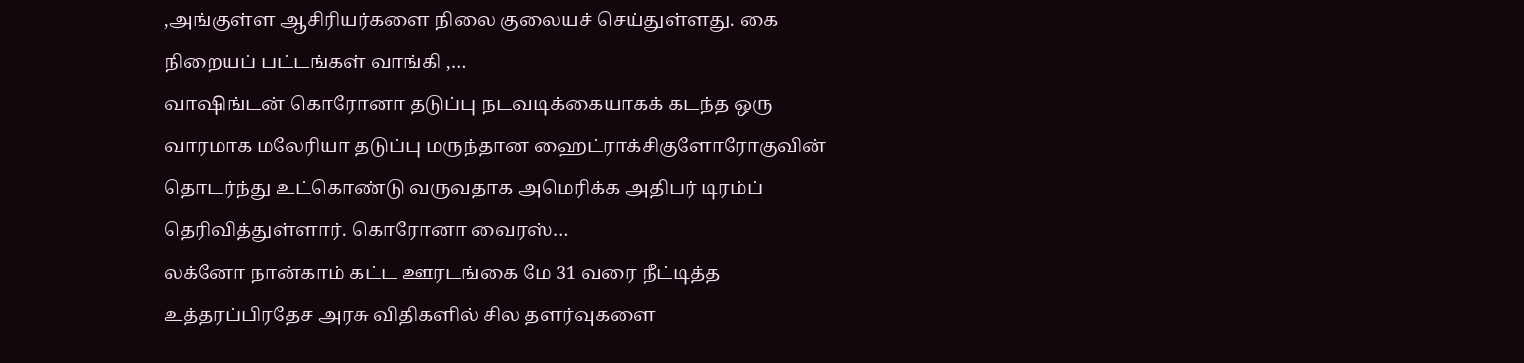,அங்குள்ள ஆசிரியர்களை நிலை குலையச் செய்துள்ளது. கை நிறையப் பட்டங்கள் வாங்கி ,…
வாஷிங்டன் கொரோனா தடுப்பு நடவடிக்கையாகக் கடந்த ஒரு வாரமாக மலேரியா தடுப்பு மருந்தான ஹைட்ராக்சிகுளோரோகுவின் தொடர்ந்து உட்கொண்டு வருவதாக அமெரிக்க அதிபர் டிரம்ப் தெரிவித்துள்ளார். கொரோனா வைரஸ்…
லக்னோ நான்காம் கட்ட ஊரடங்கை மே 31 வரை நீட்டித்த உத்தரப்பிரதேச அரசு விதிகளில் சில தளர்வுகளை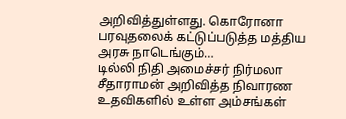அறிவித்துள்ளது. கொரோனா பரவுதலைக் கட்டுப்படுத்த மத்திய அரசு நாடெங்கும்…
டில்லி நிதி அமைச்சர் நிர்மலா சீதாராமன் அறிவித்த நிவாரண உதவிகளில் உள்ள அம்சங்கள்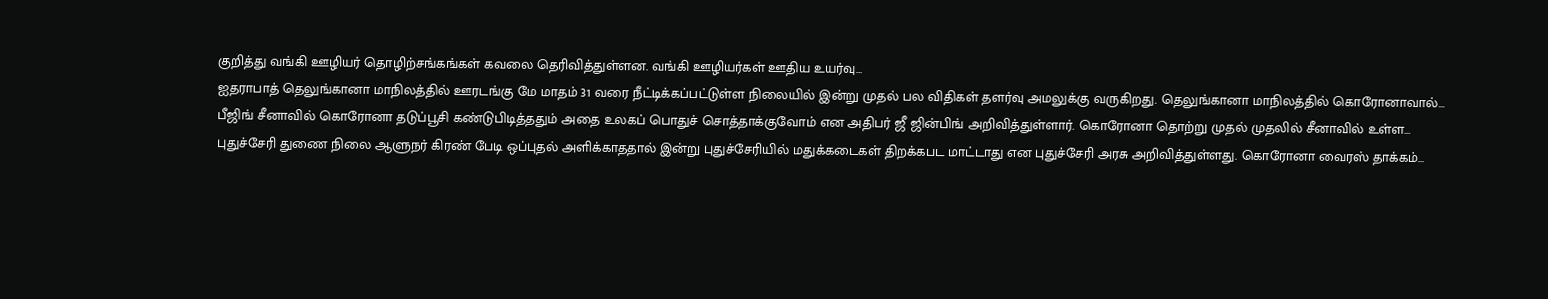குறித்து வங்கி ஊழியர் தொழிற்சங்கங்கள் கவலை தெரிவித்துள்ளன. வங்கி ஊழியர்கள் ஊதிய உயர்வு…
ஐதராபாத் தெலுங்கானா மாநிலத்தில் ஊரடங்கு மே மாதம் 31 வரை நீட்டிக்கப்பட்டுள்ள நிலையில் இன்று முதல் பல விதிகள் தளர்வு அமலுக்கு வருகிறது. தெலுங்கானா மாநிலத்தில் கொரோனாவால்…
பீஜிங் சீனாவில் கொரோனா தடுப்பூசி கண்டுபிடித்ததும் அதை உலகப் பொதுச் சொத்தாக்குவோம் என அதிபர் ஜீ ஜின்பிங் அறிவித்துள்ளார். கொரோனா தொற்று முதல் முதலில் சீனாவில் உள்ள…
புதுச்சேரி துணை நிலை ஆளுநர் கிரண் பேடி ஒப்புதல் அளிக்காததால் இன்று புதுச்சேரியில் மதுக்கடைகள் திறக்கபட மாட்டாது என புதுச்சேரி அரசு அறிவித்துள்ளது. கொரோனா வைரஸ் தாக்கம்…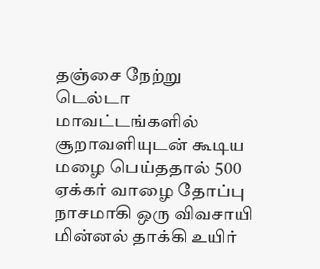தஞ்சை நேற்று டெல்டா மாவட்டங்களில் சூறாவளியுடன் கூடிய மழை பெய்ததால் 500 ஏக்கர் வாழை தோப்பு நாசமாகி ஒரு விவசாயி மின்னல் தாக்கி உயிர்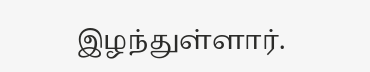இழந்துள்ளார்.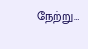நேற்று…